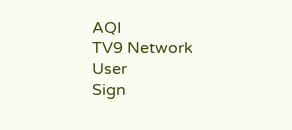AQI
TV9 Network
User
Sign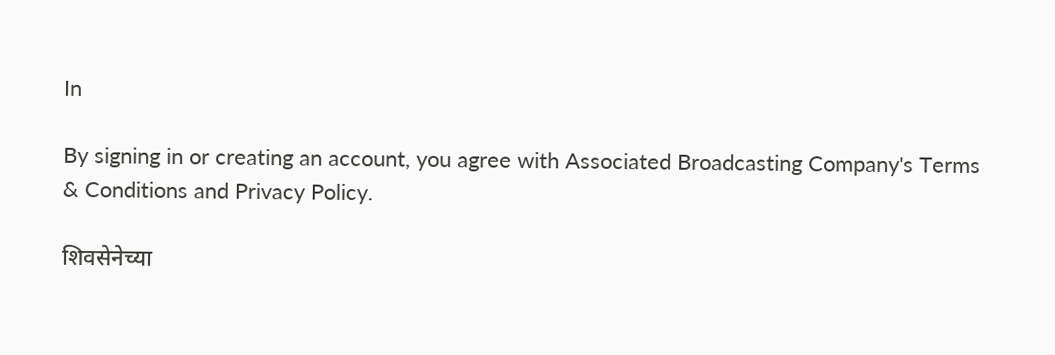In

By signing in or creating an account, you agree with Associated Broadcasting Company's Terms & Conditions and Privacy Policy.

शिवसेनेच्या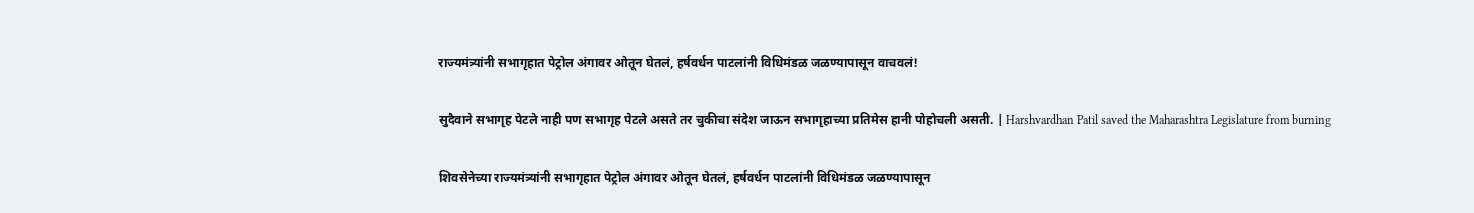राज्यमंत्र्यांनी सभागृहात पेट्रोल अंगावर ओतून घेतलं, हर्षवर्धन पाटलांनी विधिमंडळ जळण्यापासून वाचवलं!

सुदैवाने सभागृह पेटले नाही पण सभागृह पेटले असते तर चुकीचा संदेश जाऊन सभागृहाच्या प्रतिमेस हानी पोहोचली असती. | Harshvardhan Patil saved the Maharashtra Legislature from burning

शिवसेनेच्या राज्यमंत्र्यांनी सभागृहात पेट्रोल अंगावर ओतून घेतलं, हर्षवर्धन पाटलांनी विधिमंडळ जळण्यापासून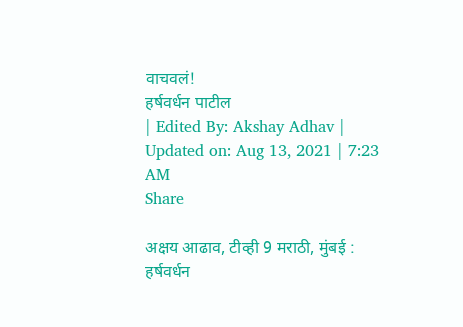वाचवलं!
हर्षवर्धन पाटील
| Edited By: Akshay Adhav | Updated on: Aug 13, 2021 | 7:23 AM
Share

अक्षय आढाव, टीव्ही 9 मराठी, मुंबई : हर्षवर्धन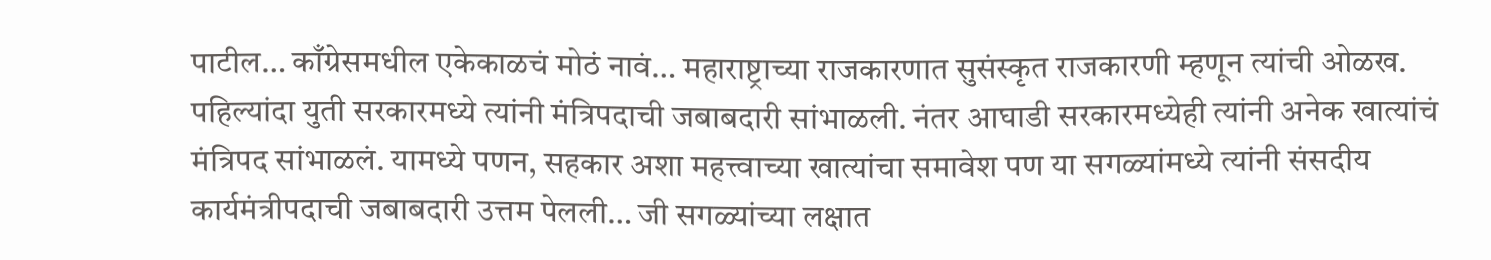पाटील… काँग्रेसमधील एकेकाळचं मोठं नावं… महाराष्ट्राच्या राजकारणात सुसंस्कृत राजकारणी म्हणून त्यांची ओळख. पहिल्यांदा युती सरकारमध्ये त्यांनी मंत्रिपदाची जबाबदारी सांभाळली. नंतर आघाडी सरकारमध्येही त्यांनी अनेक खात्यांचं मंत्रिपद सांभाळलं. यामध्ये पणन, सहकार अशा महत्त्वाच्या खात्यांचा समावेश पण या सगळ्यांमध्ये त्यांनी संसदीय कार्यमंत्रीपदाची जबाबदारी उत्तम पेलली… जी सगळ्यांच्या लक्षात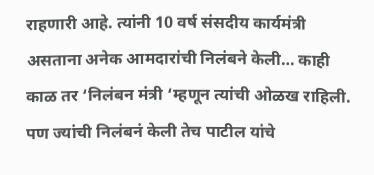राहणारी आहे. त्यांनी 10 वर्ष संसदीय कार्यमंत्री असताना अनेक आमदारांची निलंबने केली… काही काळ तर ‘निलंबन मंत्री ‘म्हणून त्यांची ओळख राहिली. पण ज्यांची निलंबनं केली तेच पाटील यांचे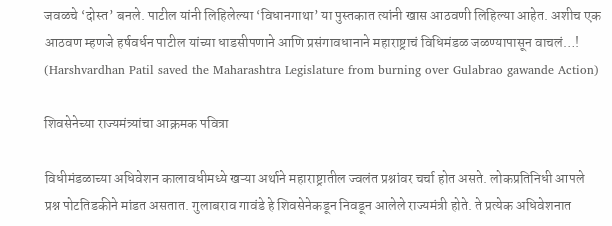जवळचे ‘दोस्त’ बनले. पाटील यांनी लिहिलेल्या ‘विधानगाथा’ या पुस्तकात त्यांनी खास आठवणी लिहिल्या आहेत. अशीच एक आठवण म्हणजे हर्षवर्धन पाटील यांच्या धाडसीपणाने आणि प्रसंगावधानाने महाराष्ट्राचं विधिमंडळ जळण्यापासून वाचलं…!  (Harshvardhan Patil saved the Maharashtra Legislature from burning over Gulabrao gawande Action)

शिवसेनेच्या राज्यमंत्र्यांचा आक्रमक पवित्रा

विधीमंडळाच्या अधिवेशन कालावधीमध्ये खऱ्या अर्थाने महाराष्ट्रातील ज्वलंत प्रश्नांवर चर्चा होत असते. लोकप्रतिनिधी आपले प्रश्न पोटतिडकीने मांडत असतात. गुलाबराव गावंडे हे शिवसेनेकडून निवडून आलेले राज्यमंत्री होते. ते प्रत्येक अधिवेशनात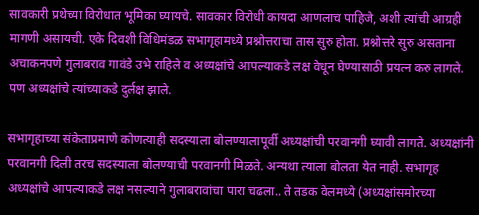सावकारी प्रथेच्या विरोधात भूमिका घ्यायचे. सावकार विरोधी कायदा आणलाच पाहिजे, अशी त्यांची आग्रही मागणी असायची. एके दिवशी विधिमंडळ सभागृहामध्ये प्रश्नोत्तराचा तास सुरु होता. प्रश्नोत्तरे सुरु असताना अचाकनपणे गुलाबराव गावंडे उभे राहिले व अध्यक्षांचे आपल्याकडे लक्ष वेधून घेण्यासाठी प्रयत्न करु लागले. पण अध्यक्षांचे त्यांच्याकडे दुर्लक्ष झाले.

सभागृहाच्या संकेताप्रमाणे कोणत्याही सदस्याला बोलण्यालापूर्वी अध्यक्षांची परवानगी घ्यावी लागते. अध्यक्षांनी परवानगी दिली तरच सदस्याला बोलण्याची परवानगी मिळते. अन्यथा त्याला बोलता येत नाही. सभागृह अध्यक्षांचे आपल्याकडे लक्ष नसल्याने गुलाबरावांचा पारा चढला.. ते तडक वेलमध्ये (अध्यक्षांसमोरच्या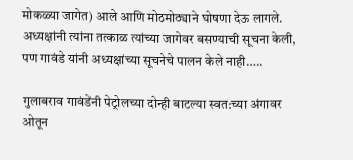मोकळ्या जागेत) आले आणि मोठमोठ्याने घोषणा देऊ लागले. अध्यक्षांनी त्यांना तत्काळ त्यांच्या जागेवर बसण्याची सूचना केली, पण गावंडे यांनी अध्यक्षांच्या सूचनेचे पालन केले नाही…..

गुलाबराव गावंडेंनी पेट्रोलच्या दोन्ही बाटल्या स्वत:च्या अंगावर ओतून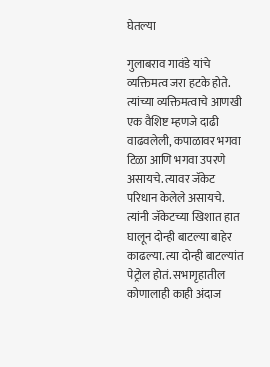घेतल्या

गुलाबराव गावंडे यांचे व्यक्तिमत्व जरा हटके होते. त्यांच्या व्यक्तिमत्वाचे आणखी एक वैशिष्ट म्हणजे दाढी वाढवलेली, कपाळावर भगवा टिळा आणि भगवा उपरणे असायचे. त्यावर जॅकेट परिधान केलेले असायचे. त्यांनी जॅकेटच्या खिशात हात घालून दोन्ही बाटल्या बाहेर काढल्या. त्या दोन्ही बाटल्यांत पेट्रोल होतं. सभागृहातील कोणालाही काही अंदाज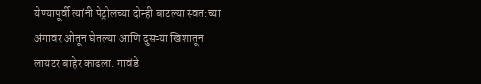येण्यापूर्वी त्यांनी पेट्रोलच्या दोन्ही बाटल्या स्वत:च्या अंगावर ओतून घेतल्या आणि दुसऱ्या खिशातून लायटर बाहेर काढला. गावंडे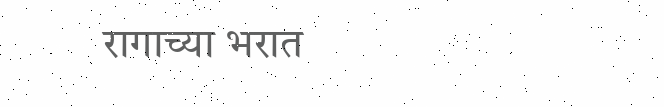रागाच्या भरात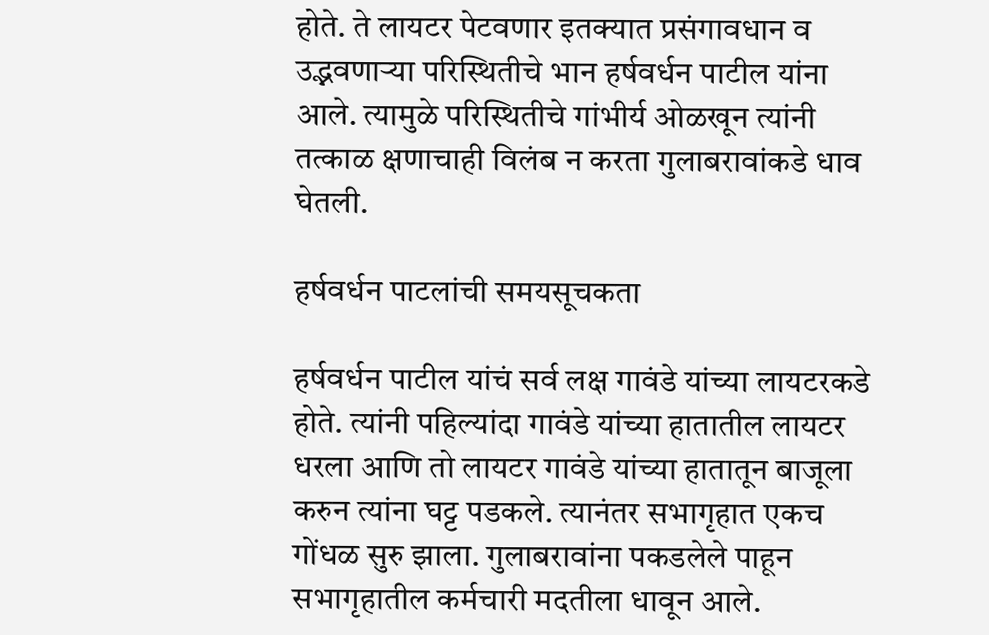होते. ते लायटर पेटवणार इतक्यात प्रसंगावधान व उद्भवणाऱ्या परिस्थितीचे भान हर्षवर्धन पाटील यांना आले. त्यामुळे परिस्थितीचे गांभीर्य ओळखून त्यांनी तत्काळ क्षणाचाही विलंब न करता गुलाबरावांकडे धाव घेतली.

हर्षवर्धन पाटलांची समयसूचकता

हर्षवर्धन पाटील यांचं सर्व लक्ष गावंडे यांच्या लायटरकडे होते. त्यांनी पहिल्यांदा गावंडे यांच्या हातातील लायटर धरला आणि तो लायटर गावंडे यांच्या हातातून बाजूला करुन त्यांना घट्ट पडकले. त्यानंतर सभागृहात एकच गोंधळ सुरु झाला. गुलाबरावांना पकडलेले पाहून सभागृहातील कर्मचारी मदतीला धावून आले.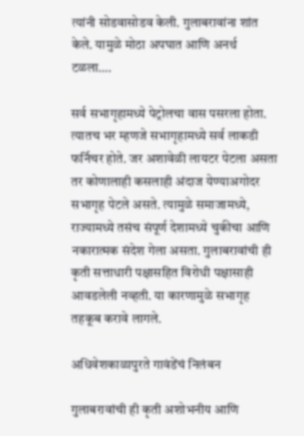त्यांनी सोडवासोडव केली. गुलाबरावांना शांत केले. यामुळे मोठा अपघात आणि अनर्थ टळला….

सर्व सभागृहामध्ये पेट्रोलचा वास पसरला होता. त्यातच भर म्हणजे सभागृहामध्ये सर्व लाकडी फर्निचर होते. जर अशावेळी लायटर पेटला असता तर कोणालाही कसलाही अंदाज येण्याअगोदर सभागृह पेटले असते. त्यामुळे समाजामध्ये, राज्यामध्ये तसंच संपूर्ण देशामध्ये चुकीचा आणि नकारात्मक संदेश गेला असता. गुलाबरावांची ही कृती सत्ताधारी पक्षासहित विरोधी पक्षासाही आवडलेली नव्हती. या कारणामुळे सभागृह तहकूब करावे लागले.

अधिवेशकाळापुरते गावंडेंचं निलंबन

गुलाबरावांची ही कृती अशोभनीय आणि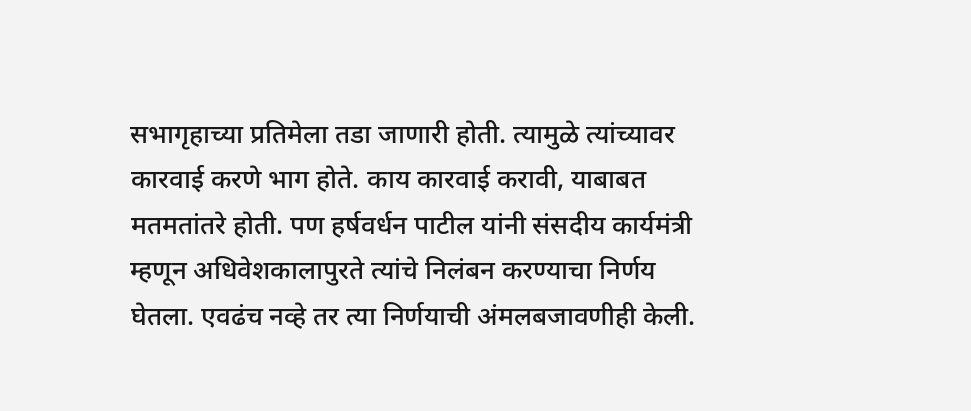सभागृहाच्या प्रतिमेला तडा जाणारी होती. त्यामुळे त्यांच्यावर कारवाई करणे भाग होते. काय कारवाई करावी, याबाबत मतमतांतरे होती. पण हर्षवर्धन पाटील यांनी संसदीय कार्यमंत्री म्हणून अधिवेशकालापुरते त्यांचे निलंबन करण्याचा निर्णय घेतला. एवढंच नव्हे तर त्या निर्णयाची अंमलबजावणीही केली.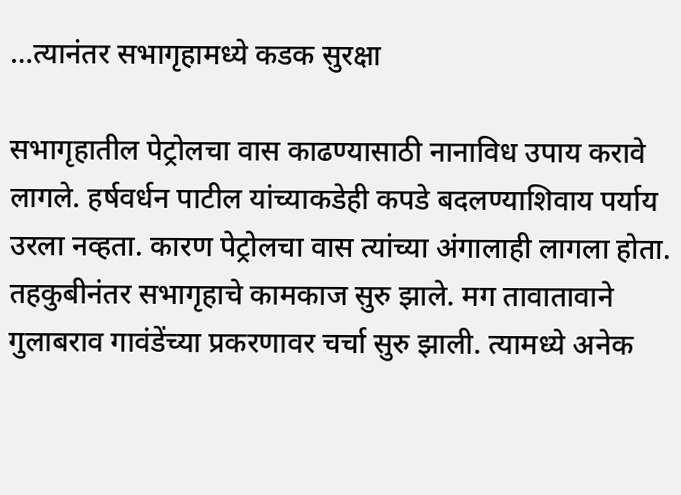…त्यानंतर सभागृहामध्ये कडक सुरक्षा

सभागृहातील पेट्रोलचा वास काढण्यासाठी नानाविध उपाय करावे लागले. हर्षवर्धन पाटील यांच्याकडेही कपडे बदलण्याशिवाय पर्याय उरला नव्हता. कारण पेट्रोलचा वास त्यांच्या अंगालाही लागला होता. तहकुबीनंतर सभागृहाचे कामकाज सुरु झाले. मग तावातावाने गुलाबराव गावंडेंच्या प्रकरणावर चर्चा सुरु झाली. त्यामध्ये अनेक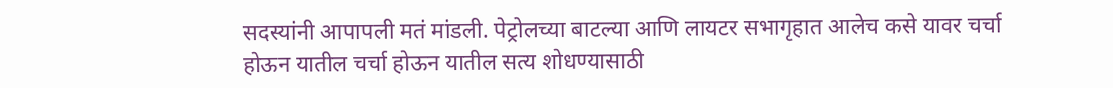सदस्यांनी आपापली मतं मांडली. पेट्रोलच्या बाटल्या आणि लायटर सभागृहात आलेच कसे यावर चर्चा होऊन यातील चर्चा होऊन यातील सत्य शोधण्यासाठी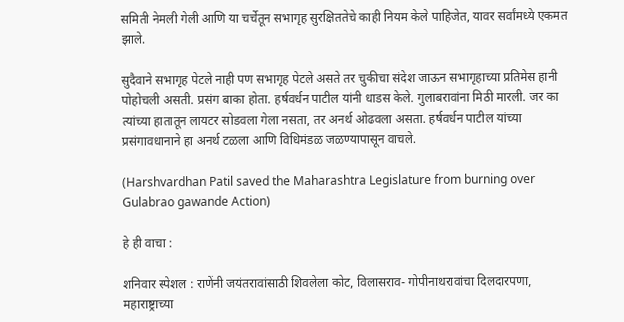समिती नेमली गेली आणि या चर्चेतून सभागृह सुरक्षिततेचे काही नियम केले पाहिजेत, यावर सर्वांमध्ये एकमत झाले.

सुदैवाने सभागृह पेटले नाही पण सभागृह पेटले असते तर चुकीचा संदेश जाऊन सभागृहाच्या प्रतिमेस हानी पोहोचली असती. प्रसंग बाका होता. हर्षवर्धन पाटील यांनी धाडस केले. गुलाबरावांना मिठी मारली. जर का त्यांच्या हातातून लायटर सोडवला गेला नसता, तर अनर्थ ओढवला असता. हर्षवर्धन पाटील यांच्या प्रसंगावधानाने हा अनर्थ टळला आणि विधिमंडळ जळण्यापासून वाचले.

(Harshvardhan Patil saved the Maharashtra Legislature from burning over Gulabrao gawande Action)

हे ही वाचा :

शनिवार स्पेशल : राणेंनी जयंतरावांसाठी शिवलेला कोट, विलासराव- गोपीनाथरावांचा दिलदारपणा, महाराष्ट्राच्या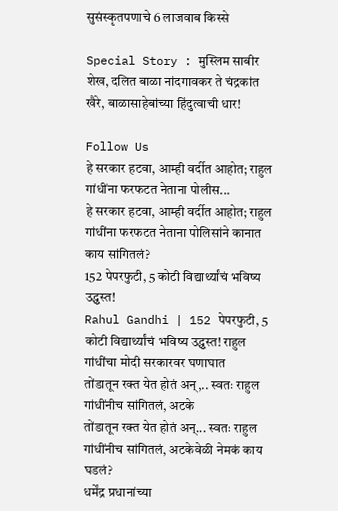सुसंस्कृतपणाचे 6 लाजवाब किस्से

Special Story : मुस्लिम साबीर शेख, दलित बाळा नांदगावकर ते चंद्रकांत खैरे, बाळासाहेबांच्या हिंदुत्वाची धार!

Follow Us
हे सरकार हटवा, आम्ही वर्दीत आहोत; राहुल गांधींना फरफटत नेताना पोलीस...
हे सरकार हटवा, आम्ही वर्दीत आहोत; राहुल गांधींना फरफटत नेताना पोलिसांने कानात काय सांगितलं?
152 पेपरफुटी, 5 कोटी विद्यार्थ्यांचं भविष्य उद्ध्वस्त!
Rahul Gandhi | 152 पेपरफुटी, 5 कोटी विद्यार्थ्यांचं भविष्य उद्ध्वस्त! राहुल गांधींचा मोदी सरकारवर घणाघात
तोंडातून रक्त येत होतं अन्,.. स्वतः राहुल गांधींनीच सांगितलं, अटके
तोंडातून रक्त येत होतं अन्... स्वतः राहुल गांधींनीच सांगितलं, अटकेवेळी नेमकं काय घडलं?
धर्मेंद्र प्रधानांच्या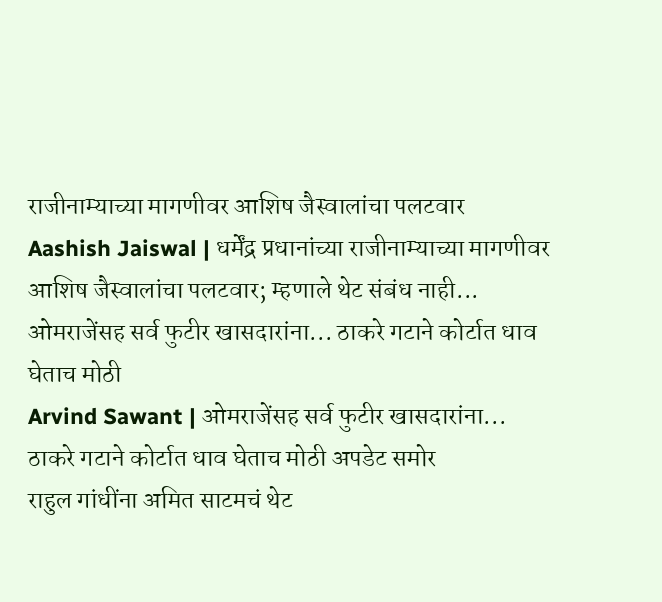राजीनाम्याच्या मागणीवर आशिष जैस्वालांचा पलटवार
Aashish Jaiswal | धर्मेंद्र प्रधानांच्या राजीनाम्याच्या मागणीवर आशिष जैस्वालांचा पलटवार; म्हणाले थेट संबंध नाही...
ओमराजेंसह सर्व फुटीर खासदारांना... ठाकरे गटाने कोर्टात धाव घेताच मोठी
Arvind Sawant | ओमराजेंसह सर्व फुटीर खासदारांना... ठाकरे गटाने कोर्टात धाव घेताच मोठी अपडेट समोर
राहुल गांधींना अमित साटमचं थेट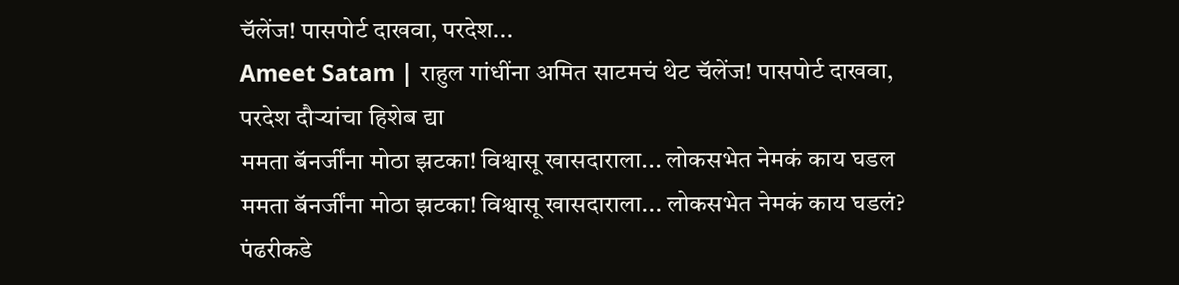चॅलेंज! पासपोर्ट दाखवा, परदेश...
Ameet Satam | राहुल गांधींना अमित साटमचं थेट चॅलेंज! पासपोर्ट दाखवा, परदेश दौऱ्यांचा हिशेब द्या
ममता बॅनर्जींना मोठा झटका! विश्वासू खासदाराला... लोकसभेत नेमकं काय घडल
ममता बॅनर्जींना मोठा झटका! विश्वासू खासदाराला... लोकसभेत नेमकं काय घडलं?
पंढरीकडे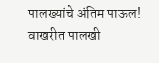पालख्यांचे अंतिम पाऊल! वाखरीत पालखी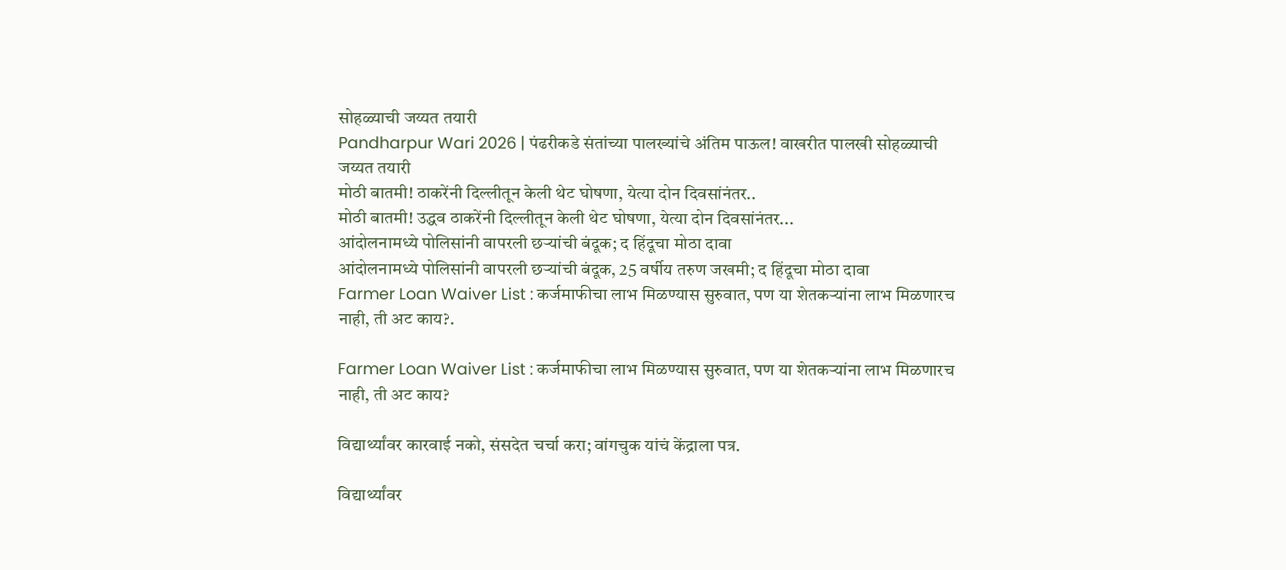सोहळ्याची जय्यत तयारी
Pandharpur Wari 2026 | पंढरीकडे संतांच्या पालख्यांचे अंतिम पाऊल! वाखरीत पालखी सोहळ्याची जय्यत तयारी
मोठी बातमी! ठाकरेंनी दिल्लीतून केली थेट घोषणा, येत्या दोन दिवसांनंतर..
मोठी बातमी! उद्धव ठाकरेंनी दिल्लीतून केली थेट घोषणा, येत्या दोन दिवसांनंतर...
आंदोलनामध्ये पोलिसांनी वापरली छऱ्यांची बंदूक; द हिंदूचा मोठा दावा
आंदोलनामध्ये पोलिसांनी वापरली छऱ्यांची बंदूक, 25 वर्षीय तरुण जखमी; द हिंदूचा मोठा दावा
Farmer Loan Waiver List : कर्जमाफीचा लाभ मिळण्यास सुरुवात, पण या शेतकऱ्यांना लाभ मिळणारच नाही, ती अट काय?.

Farmer Loan Waiver List : कर्जमाफीचा लाभ मिळण्यास सुरुवात, पण या शेतकऱ्यांना लाभ मिळणारच नाही, ती अट काय?

विद्यार्थ्यांवर कारवाई नको, संसदेत चर्चा करा; वांगचुक यांचं केंद्राला पत्र.

विद्यार्थ्यांवर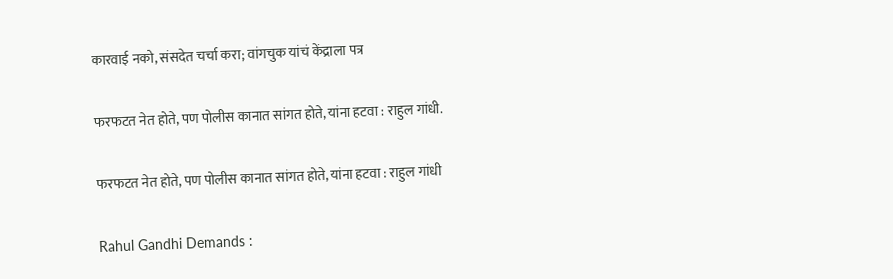कारवाई नको, संसदेत चर्चा करा; वांगचुक यांचं केंद्राला पत्र

फरफटत नेत होते, पण पोलीस कानात सांगत होते, यांना हटवा : राहुल गांधी.

फरफटत नेत होते, पण पोलीस कानात सांगत होते, यांना हटवा : राहुल गांधी

Rahul Gandhi Demands :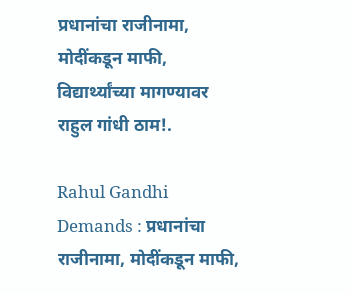प्रधानांचा राजीनामा, मोदींकडून माफी, विद्यार्थ्यांच्या मागण्यावर राहुल गांधी ठाम!.

Rahul Gandhi Demands : प्रधानांचा राजीनामा, मोदींकडून माफी,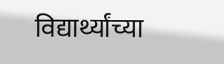विद्यार्थ्यांच्या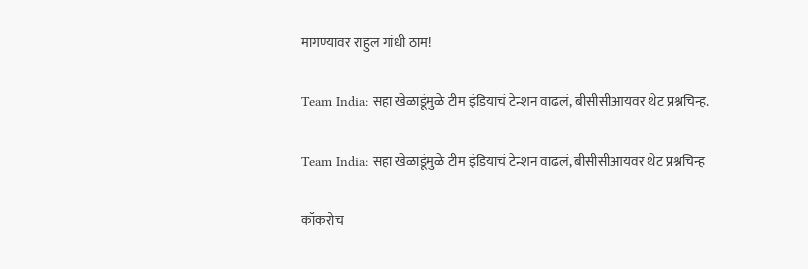मागण्यावर राहुल गांधी ठाम!

Team India: सहा खेळाडूंमुळे टीम इंडियाचं टेन्शन वाढलं, बीसीसीआयवर थेट प्रश्नचिन्ह.

Team India: सहा खेळाडूंमुळे टीम इंडियाचं टेन्शन वाढलं, बीसीसीआयवर थेट प्रश्नचिन्ह

कॉकरोच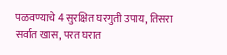पळवण्याचे 4 सुरक्षित घरगुती उपाय, तिसरा सर्वात खास, परत घरात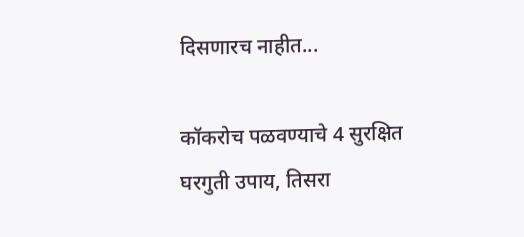दिसणारच नाहीत...

कॉकरोच पळवण्याचे 4 सुरक्षित घरगुती उपाय, तिसरा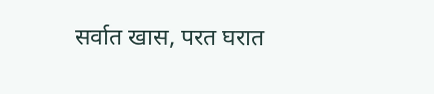सर्वात खास, परत घरात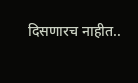दिसणारच नाहीत..